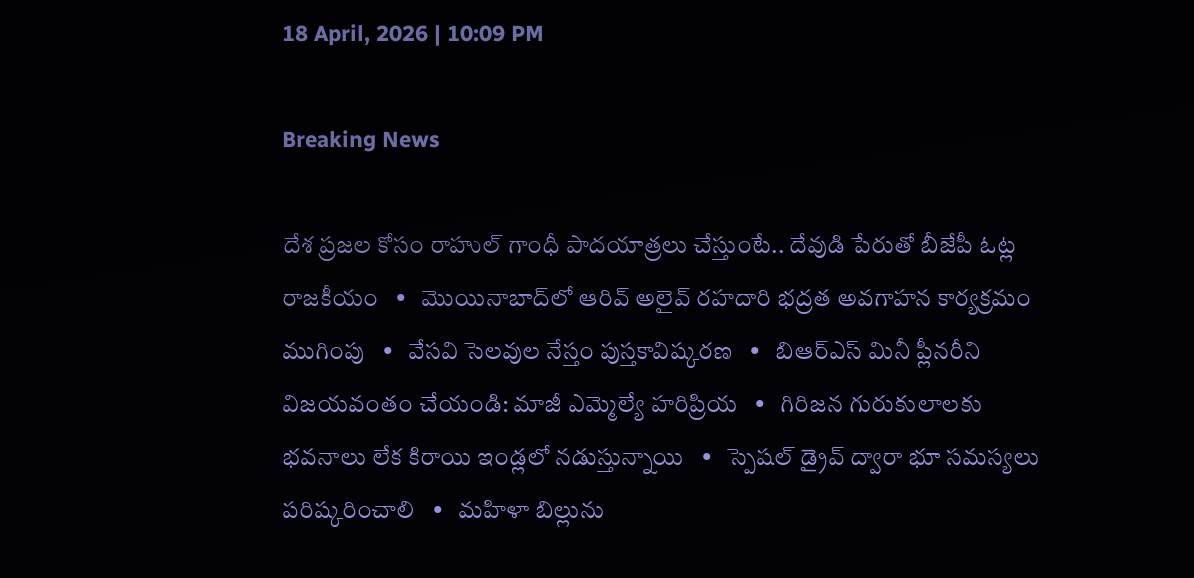18 April, 2026 | 10:09 PM

Breaking News

దేశ ప్రజల కోసం రాహుల్ గాంధీ పాదయాత్రలు చేస్తుంటే.. దేవుడి పేరుతో బీజేపీ ఓట్ల రాజకీయం   •   మొయినాబాద్‌లో ఆరివ్ అలైవ్ రహదారి భద్రత అవగాహన కార్యక్రమం ముగింపు   •   వేసవి సెలవుల నేస్తం పుస్తకావిష్కరణ   •   బిఆర్ఎస్ మినీ ప్లీనరీని విజయవంతం చేయండి: మాజీ ఎమ్మెల్యే హరిప్రియ   •   గిరిజన గురుకులాలకు భవనాలు లేక కిరాయి ఇండ్లలో నడుస్తున్నాయి   •   స్పెషల్ డ్రైవ్ ద్వారా భూ సమస్యలు పరిష్కరించాలి   •   మహిళా బిల్లును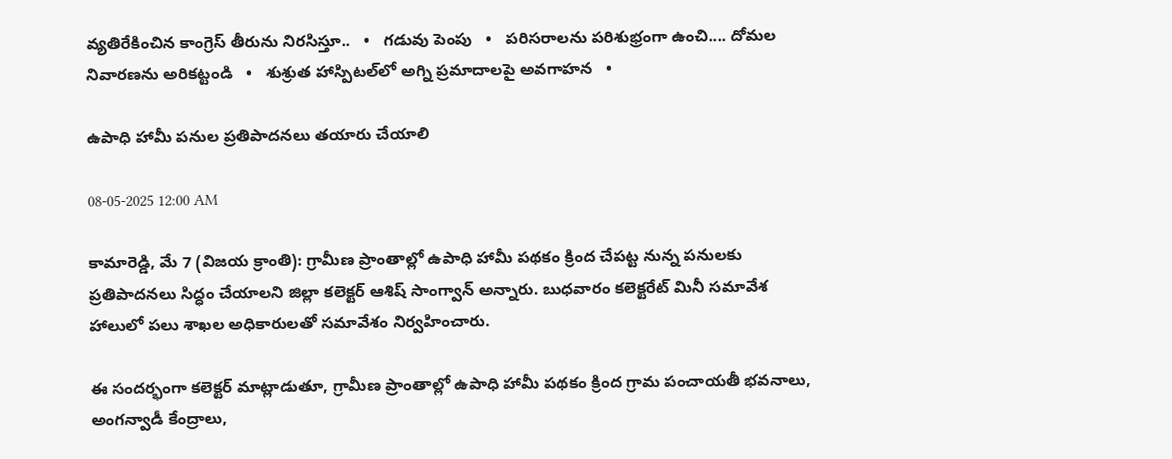వ్యతిరేకించిన కాంగ్రెస్ తీరును నిరసిస్తూ..   •   గడువు పెంపు   •   పరిసరాలను పరిశుభ్రంగా ఉంచి.... దోమల నివారణను అరికట్టండి   •   శుశ్రుత హాస్పిటల్‌లో అగ్ని ప్రమాదాలపై అవగాహన   •

ఉపాధి హామీ పనుల ప్రతిపాదనలు తయారు చేయాలి

08-05-2025 12:00 AM

కామారెడ్డి, మే 7 (విజయ క్రాంతి): గ్రామీణ ప్రాంతాల్లో ఉపాధి హామీ పథకం క్రింద చేపట్ట నున్న పనులకు ప్రతిపాదనలు సిద్ధం చేయాలని జిల్లా కలెక్టర్ ఆశిష్ సాంగ్వాన్ అన్నారు. బుధవారం కలెక్టరేట్ మినీ సమావేశ హాలులో పలు శాఖల అధికారులతో సమావేశం నిర్వహించారు.

ఈ సందర్భంగా కలెక్టర్ మాట్లాడుతూ, గ్రామీణ ప్రాంతాల్లో ఉపాధి హామీ పథకం క్రింద గ్రామ పంచాయతీ భవనాలు, అంగన్వాడీ కేంద్రాలు,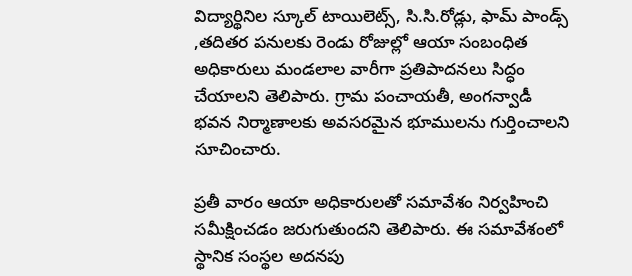విద్యార్థినిల స్కూల్ టాయిలెట్స్, సి.సి.రోడ్లు, ఫామ్ పాండ్స్ ,తదితర పనులకు రెండు రోజుల్లో ఆయా సంబంధిత అధికారులు మండలాల వారీగా ప్రతిపాదనలు సిద్ధం చేయాలని తెలిపారు. గ్రామ పంచాయతీ, అంగన్వాడీ భవన నిర్మాణాలకు అవసరమైన భూములను గుర్తించాలని సూచించారు.

ప్రతీ వారం ఆయా అధికారులతో సమావేశం నిర్వహించి సమీక్షించడం జరుగుతుందని తెలిపారు. ఈ సమావేశంలో స్థానిక సంస్థల అదనపు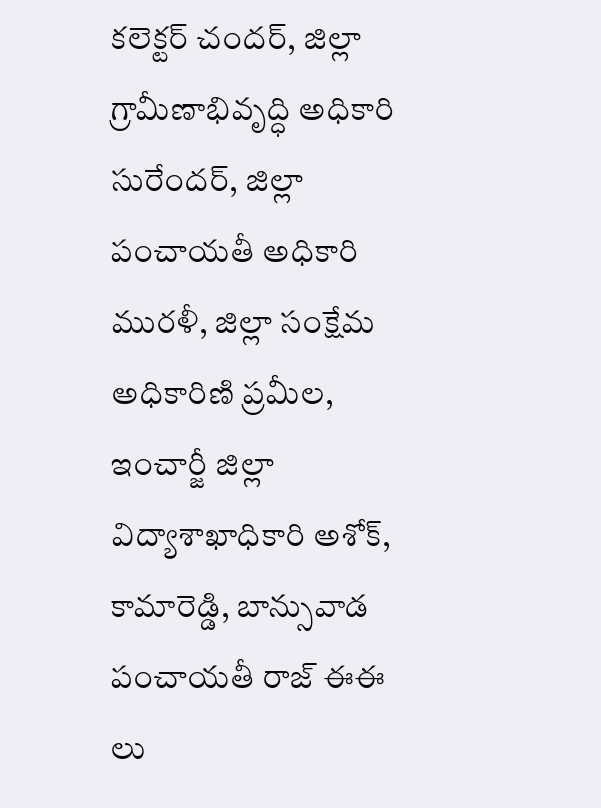కలెక్టర్ చందర్, జిల్లా గ్రామీణాభివృద్ధి అధికారి సురేందర్, జిల్లా పంచాయతీ అధికారి మురళీ, జిల్లా సంక్షేమ అధికారిణి ప్రమీల, ఇంచార్జీ జిల్లా విద్యాశాఖాధికారి అశోక్, కామారెడ్డి, బాన్సువాడ పంచాయతీ రాజ్ ఈఈ లు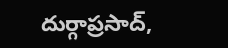దుర్గాప్రసాద్,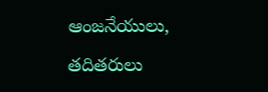ఆంజనేయులు, తదితరులు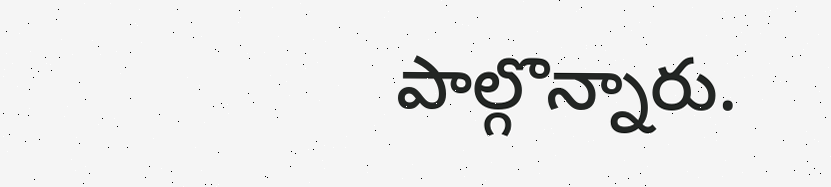పాల్గొన్నారు.